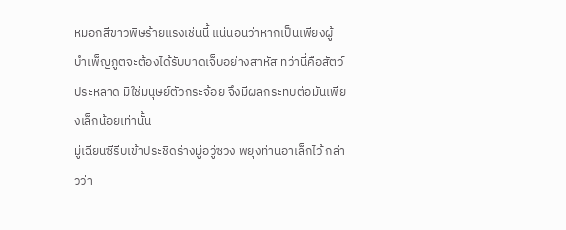หมอกสีขาวพิษร้ายแรงเช่นนี้ แน่นอนว่าหากเป็นเพียงผู้บำเพ็ญภูตจะต้องได้รับบาดเจ็บอย่างสาหัส ทว่านี่คือสัตว์ประหลาด มิใช่มนุษย์ตัวกระจ้อย จึงมีผลกระทบต่อมันเพียงเล็กน้อยเท่านั้น
มู่เฉียนซีรีบเข้าประชิดร่างมู่อวู่ซวง พยุงท่านอาเล็กไว้ กล่าวว่า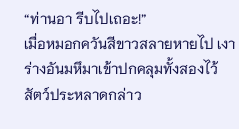“ท่านอา รีบไปเถอะ!”
เมื่อหมอกควันสีขาวสลายหายไป เงาร่างอันมหึมาเข้าปกคลุมทั้งสองไว้ สัตว์ประหลาดกล่าว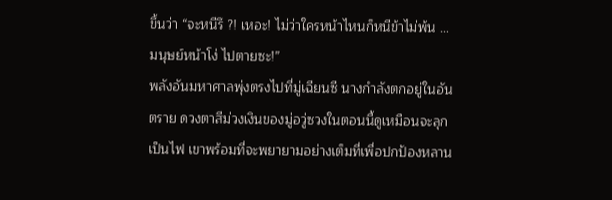ขึ้นว่า “จะหนีรึ ?! เหอะ! ไม่ว่าใครหน้าไหนก็หนีข้าไม่พ้น …มนุษย์หน้าโง่ ไปตายซะ!”
พลังอันมหาศาลพุ่งตรงไปที่มู่เฉียนซี นางกำลังตกอยู่ในอันตราย ดวงตาสีม่วงเงินของมู่อวู่ซวงในตอนนี้ดูเหมือนจะลุกเป็นไฟ เขาพร้อมที่จะพยายามอย่างเต็มที่เพื่อปกป้องหลาน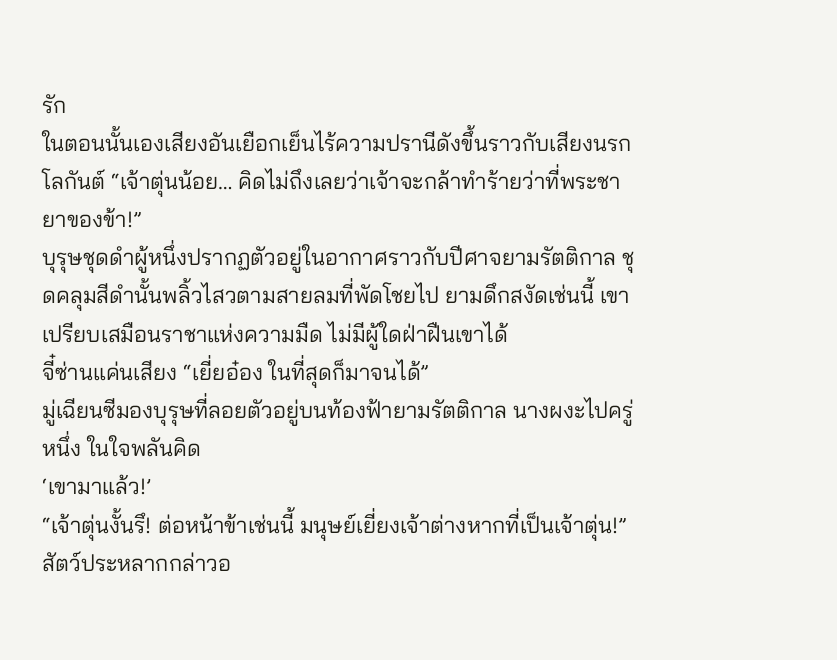รัก
ในตอนนั้นเองเสียงอันเยือกเย็นไร้ความปรานีดังขึ้นราวกับเสียงนรกโลกันต์ “เจ้าตุ่นน้อย… คิดไม่ถึงเลยว่าเจ้าจะกล้าทำร้ายว่าที่พระชายาของข้า!”
บุรุษชุดดำผู้หนึ่งปรากฏตัวอยู่ในอากาศราวกับปีศาจยามรัตติกาล ชุดคลุมสีดำนั้นพลิ้วไสวตามสายลมที่พัดโชยไป ยามดึกสงัดเช่นนี้ เขาเปรียบเสมือนราชาแห่งความมืด ไม่มีผู้ใดฝ่าฝืนเขาได้
จี๋ซ่านแค่นเสียง “เยี่ยอ๋อง ในที่สุดก็มาจนได้”
มู่เฉียนซีมองบุรุษที่ลอยตัวอยู่บนท้องฟ้ายามรัตติกาล นางผงะไปครู่หนึ่ง ในใจพลันคิด
‘เขามาแล้ว!’
“เจ้าตุ่นงั้นรึ! ต่อหน้าข้าเช่นนี้ มนุษย์เยี่ยงเจ้าต่างหากที่เป็นเจ้าตุ่น!” สัตว์ประหลากกล่าวอ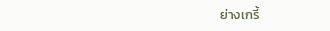ย่างเกรี้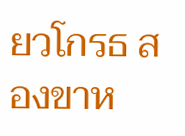ยวโกรธ สองขาห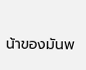น้าของมันพ